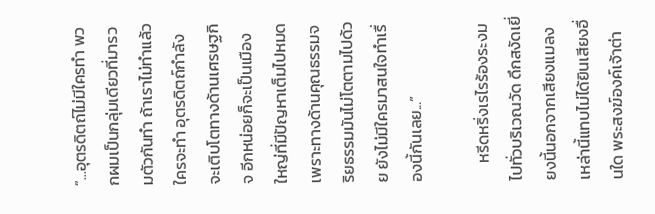“...อุตรดิตถ์ไม่มีใครทำ พวกผมเป็นกลุ่มเดียวที่มารวมตัวกันทำ ถ้าเราไม่ทำแล้วใครจะทำ อุตรดิตถ์กำลังจะเติบโตทางด้านเศรษฐกิจ อีกหน่อยก็จะเป็นเมืองใหญ่ที่มีปัญหาเต็มไปหมด เพราะทางด้านคุณธรรมจริยธรรมมันไม่โตตามไปด้วย ยังไม่มีใครมาสนใจทำเรื่องนี้กันเลย...”

     หรีดหริ่งเรไรร้องระงมไปทั่วบริเวณวัด ดึกสงัดเยี่ยงนี้นอกจากเสียงแมลงเหล่านี้แทบไม่ได้ยินเสียงอื่นใด พระสงฆ์องค์เจ้าต่า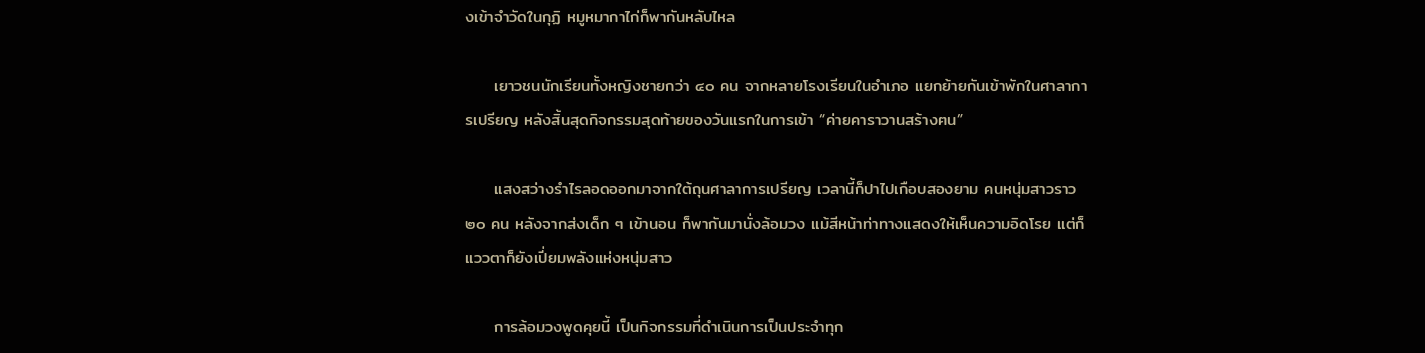งเข้าจำวัดในกุฏิ หมูหมากาไก่ก็พากันหลับไหล

     เยาวชนนักเรียนทั้งหญิงชายกว่า ๔๐ คน จากหลายโรงเรียนในอำเภอ แยกย้ายกันเข้าพักในศาลาการเปรียญ หลังสิ้นสุดกิจกรรมสุดท้ายของวันแรกในการเข้า “ค่ายคาราวานสร้างฅน”

     แสงสว่างรำไรลอดออกมาจากใต้ถุนศาลาการเปรียญ เวลานี้ก็ปาไปเกือบสองยาม คนหนุ่มสาวราว ๒๐ คน หลังจากส่งเด็ก ๆ เข้านอน ก็พากันมานั่งล้อมวง แม้สีหน้าท่าทางแสดงให้เห็นความอิดโรย แต่ก็แววตาก็ยังเปี่ยมพลังแห่งหนุ่มสาว

     การล้อมวงพูดคุยนี้ เป็นกิจกรรมที่ดำเนินการเป็นประจำทุก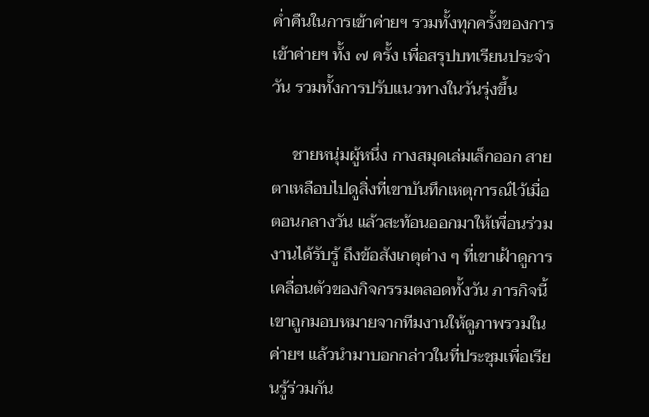ค่ำคืนในการเข้าค่ายฯ รวมทั้งทุกครั้งของการเข้าค่ายฯ ทั้ง ๗ ครั้ง เพื่อสรุปบทเรียนประจำวัน รวมทั้งการปรับแนวทางในวันรุ่งขึ้น

     ชายหนุ่มผู้หนึ่ง กางสมุดเล่มเล็กออก สายตาเหลือบไปดูสิ่งที่เขาบันทึกเหตุการณ์ไว้เมื่อตอนกลางวัน แล้วสะท้อนออกมาให้เพื่อนร่วมงานได้รับรู้ ถึงข้อสังเกตุต่าง ๆ ที่เขาเฝ้าดูการเคลื่อนตัวของกิจกรรมตลอดทั้งวัน ภารกิจนี้เขาถูกมอบหมายจากทีมงานให้ดูภาพรวมในค่ายฯ แล้วนำมาบอกกล่าวในที่ประชุมเพื่อเรียนรู้ร่วมกัน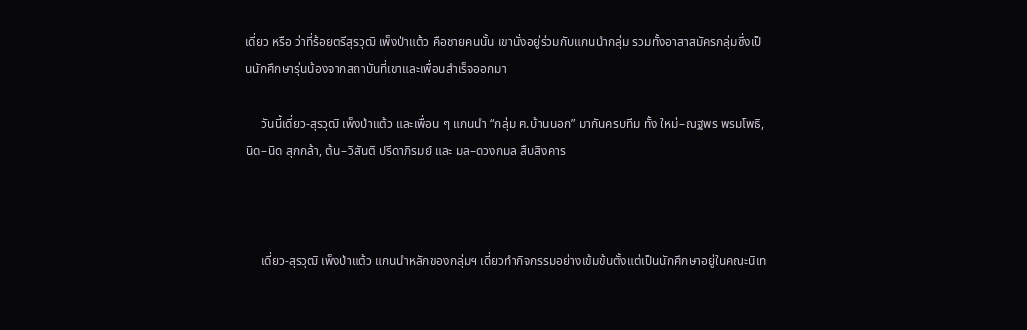เดี่ยว หรือ ว่าที่ร้อยตรีสุรวุฒิ เพ็งป่าแต้ว คือชายคนนั้น เขานั่งอยู่ร่วมกับแกนนำกลุ่ม รวมทั้งอาสาสมัครกลุ่มซึ่งเป็นนักศึกษารุ่นน้องจากสถาบันที่เขาและเพื่อนสำเร็จออกมา

     วันนี้เดี่ยว-สุรวุฒิ เพ็งป่าแต้ว และเพื่อน ๆ แกนนำ “กลุ่ม ฅ.บ้านนอก” มากันครบทีม ทั้ง ใหม่–ณฐพร พรมโพธิ, นิด–นิด สุกกล้า, ต้น–วิสันติ ปรีดาภิรมย์ และ มล–ดวงกมล สืบสิงคาร



     เดี่ยว-สุรวุฒิ เพ็งป่าแต้ว แกนนำหลักของกลุ่มฯ เดี่ยวทำกิจกรรมอย่างเข้มข้นตั้งแต่เป็นนักศึกษาอยู่ในคณะนิเท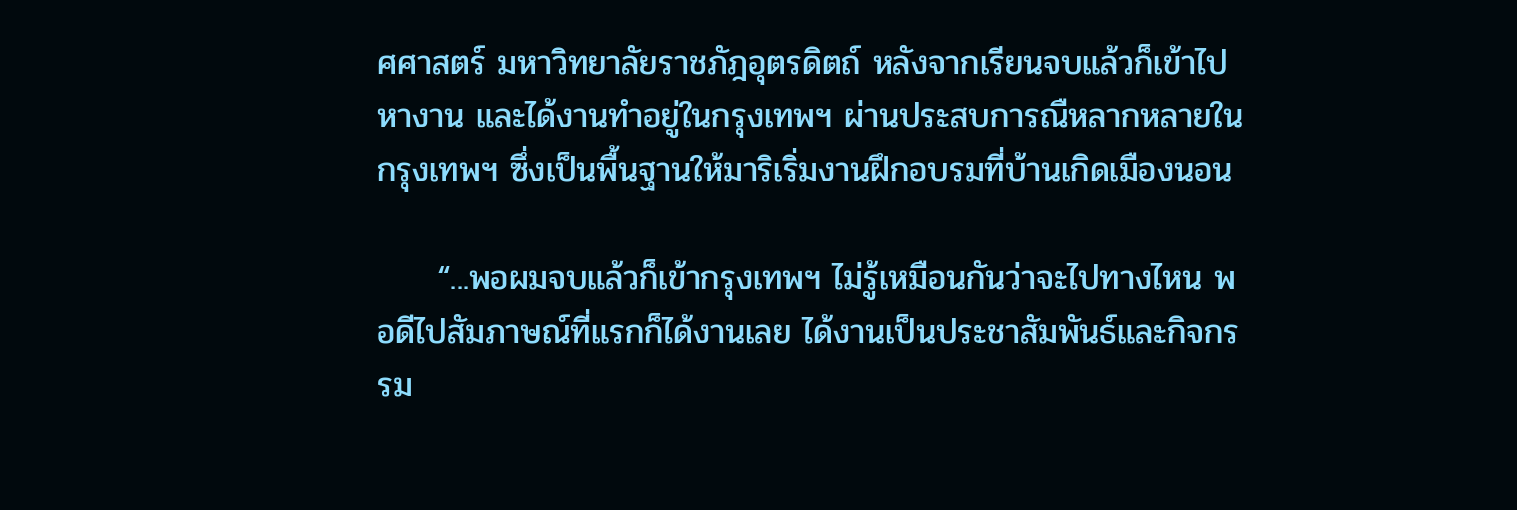ศศาสตร์ มหาวิทยาลัยราชภัฎอุตรดิตถ์ หลังจากเรียนจบแล้วก็เข้าไปหางาน และได้งานทำอยู่ในกรุงเทพฯ ผ่านประสบการณืหลากหลายในกรุงเทพฯ ซึ่งเป็นพื้นฐานให้มาริเริ่มงานฝึกอบรมที่บ้านเกิดเมืองนอน

     “...พอผมจบแล้วก็เข้ากรุงเทพฯ ไม่รู้เหมือนกันว่าจะไปทางไหน พอดีไปสัมภาษณ์ที่แรกก็ได้งานเลย ได้งานเป็นประชาสัมพันธ์และกิจกรรม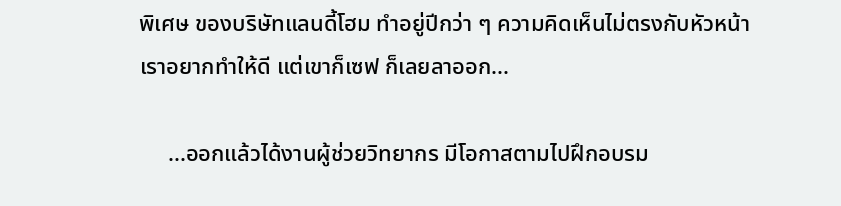พิเศษ ของบริษัทแลนดี้โฮม ทำอยู่ปีกว่า ๆ ความคิดเห็นไม่ตรงกับหัวหน้า เราอยากทำให้ดี แต่เขาก็เซฟ ก็เลยลาออก...

     ...ออกแล้วได้งานผู้ช่วยวิทยากร มีโอกาสตามไปฝึกอบรม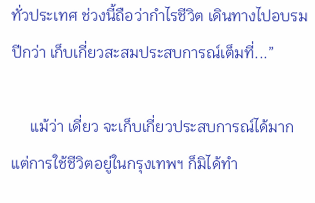ทั่วประเทศ ช่วงนี้ถือว่ากำไรชีวิต เดินทางไปอบรมปีกว่า เก็บเกี่ยวสะสมประสบการณ์เต็มที่...”

     แม้ว่า เดี่ยว จะเก็บเกี่ยวประสบการณ์ได้มาก แต่การใช้ชีวิตอยู่ในกรุงเทพฯ ก็มิได้ทำ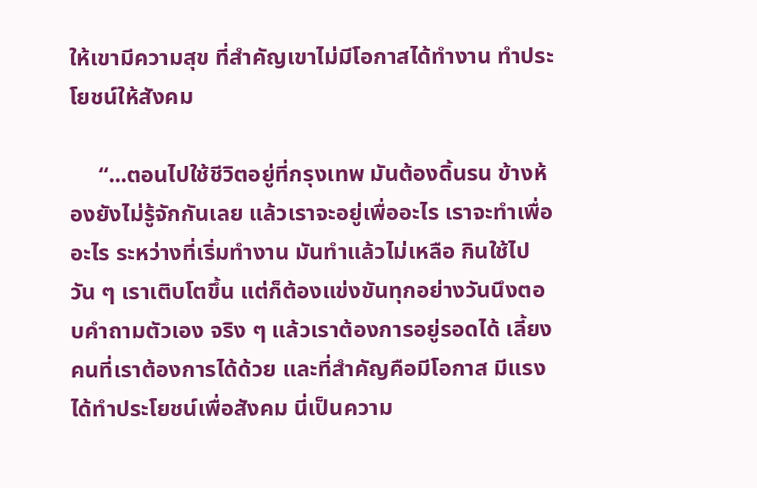ให้เขามีความสุข ที่สำคัญเขาไม่มีโอกาสได้ทำงาน ทำประโยชน์ให้สังคม

     “...ตอนไปใช้ชีวิตอยู่ที่กรุงเทพ มันต้องดิ้นรน ข้างห้องยังไม่รู้จักกันเลย แล้วเราจะอยู่เพื่ออะไร เราจะทำเพื่ออะไร ระหว่างที่เริ่มทำงาน มันทำแล้วไม่เหลือ กินใช้ไปวัน ๆ เราเติบโตขึ้น แต่ก็ต้องแข่งขันทุกอย่างวันนึงตอบคำถามตัวเอง จริง ๆ แล้วเราต้องการอยู่รอดได้ เลี้ยงคนที่เราต้องการได้ด้วย และที่สำคัญคือมีโอกาส มีแรงได้ทำประโยชน์เพื่อสังคม นี่เป็นความ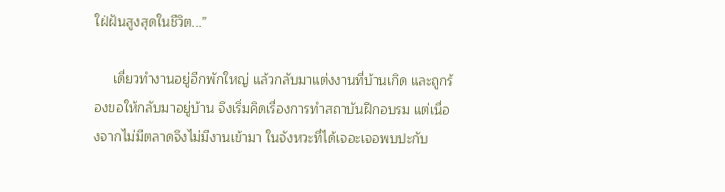ใฝ่ฝันสูงสุดในชีวิต...”

     เดี่ยวทำงานอยู่อีกพักใหญ่ แล้วกลับมาแต่งงานที่บ้านเกิด และถูกร้องขอให้กลับมาอยู่บ้าน จึงเริ่มคิดเรื่องการทำสถาบันฝึกอบรม แต่เนื่องจากไม่มีตลาดจึงไม่มีงานเข้ามา ในจังหวะที่ได้เจอะเจอพบปะกับ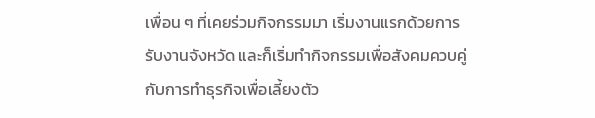เพื่อน ๆ ที่เคยร่วมกิจกรรมมา เริ่มงานแรกด้วยการรับงานจังหวัด และก็เริ่มทำกิจกรรมเพื่อสังคมควบคู่กับการทำธุรกิจเพื่อเลี้ยงตัว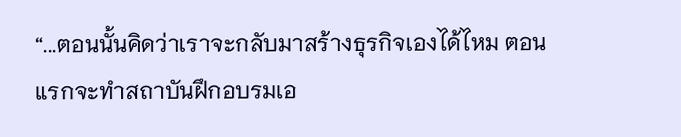“...ตอนนั้นคิดว่าเราจะกลับมาสร้างธุรกิจเองได้ไหม ตอนแรกจะทำสถาบันฝึกอบรมเอ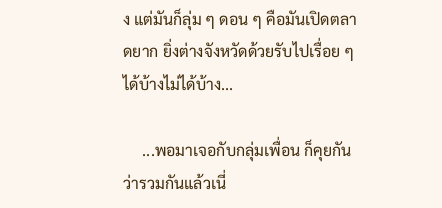ง แต่มันก็ลุ่ม ๆ ดอน ๆ คือมันเปิดตลาดยาก ยิ่งต่างจังหวัดด้วยรับไปเรื่อย ๆ ได้บ้างไม่ได้บ้าง...

     ...พอมาเจอกับกลุ่มเพื่อน ก็คุยกันว่ารวมกันแล้วเนี่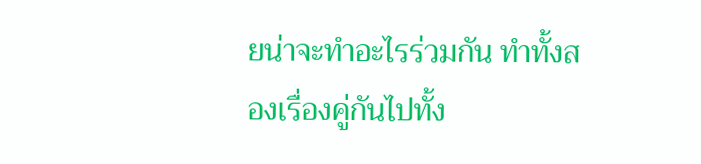ยน่าจะทำอะไรร่วมกัน ทำทั้งสองเรื่องคู่กันไปทั้ง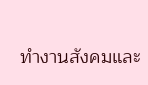ทำงานสังคมและ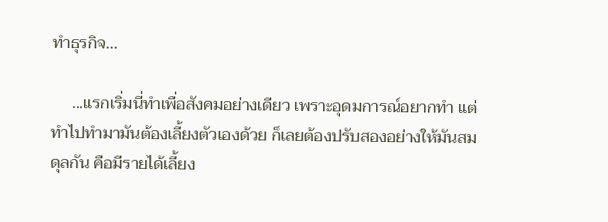ทำธุรกิจ...

     ...แรกเริ่มนี่ทำเพื่อสังคมอย่างเดียว เพราะอุดมการณ์อยากทำ แต่ทำไปทำมามันต้องเลี้ยงตัวเองด้วย ก็เลยต้องปรับสองอย่างให้มันสมดุลกัน คือมีรายได้เลี้ยง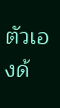ตัวเองด้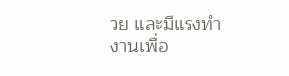วย และมีแรงทำงานเพื่อ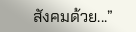สังคมด้วย...”